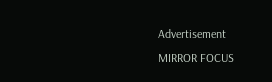Advertisement
MIRROR FOCUS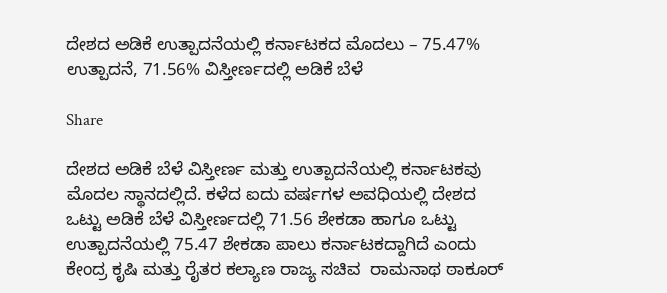ದೇಶದ ಅಡಿಕೆ ಉತ್ಪಾದನೆಯಲ್ಲಿ ಕರ್ನಾಟಕದ ಮೊದಲು – 75.47% ಉತ್ಪಾದನೆ, 71.56% ವಿಸ್ತೀರ್ಣದಲ್ಲಿ ಅಡಿಕೆ ಬೆಳೆ

Share

ದೇಶದ ಅಡಿಕೆ ಬೆಳೆ ವಿಸ್ತೀರ್ಣ ಮತ್ತು ಉತ್ಪಾದನೆಯಲ್ಲಿ ಕರ್ನಾಟಕವು ಮೊದಲ ಸ್ಥಾನದಲ್ಲಿದೆ. ಕಳೆದ ಐದು ವರ್ಷಗಳ ಅವಧಿಯಲ್ಲಿ ದೇಶದ ಒಟ್ಟು ಅಡಿಕೆ ಬೆಳೆ ವಿಸ್ತೀರ್ಣದಲ್ಲಿ 71.56 ಶೇಕಡಾ ಹಾಗೂ ಒಟ್ಟು ಉತ್ಪಾದನೆಯಲ್ಲಿ 75.47 ಶೇಕಡಾ ಪಾಲು ಕರ್ನಾಟಕದ್ದಾಗಿದೆ ಎಂದು ಕೇಂದ್ರ ಕೃಷಿ ಮತ್ತು ರೈತರ ಕಲ್ಯಾಣ ರಾಜ್ಯ ಸಚಿವ  ರಾಮನಾಥ ಠಾಕೂರ್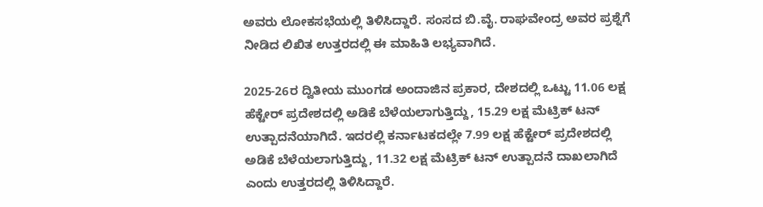ಅವರು ಲೋಕಸಭೆಯಲ್ಲಿ ತಿಳಿಸಿದ್ದಾರೆ. ಸಂಸದ ಬಿ.ವೈ. ರಾಘವೇಂದ್ರ ಅವರ ಪ್ರಶ್ನೆಗೆ ನೀಡಿದ ಲಿಖಿತ ಉತ್ತರದಲ್ಲಿ ಈ ಮಾಹಿತಿ ಲಭ್ಯವಾಗಿದೆ.

2025-26ರ ದ್ವಿತೀಯ ಮುಂಗಡ ಅಂದಾಜಿನ ಪ್ರಕಾರ, ದೇಶದಲ್ಲಿ ಒಟ್ಟು 11.06 ಲಕ್ಷ ಹೆಕ್ಟೇರ್ ಪ್ರದೇಶದಲ್ಲಿ ಅಡಿಕೆ ಬೆಳೆಯಲಾಗುತ್ತಿದ್ದು, 15.29 ಲಕ್ಷ ಮೆಟ್ರಿಕ್ ಟನ್ ಉತ್ಪಾದನೆಯಾಗಿದೆ. ಇದರಲ್ಲಿ ಕರ್ನಾಟಕದಲ್ಲೇ 7.99 ಲಕ್ಷ ಹೆಕ್ಟೇರ್ ಪ್ರದೇಶದಲ್ಲಿ ಅಡಿಕೆ ಬೆಳೆಯಲಾಗುತ್ತಿದ್ದು, 11.32 ಲಕ್ಷ ಮೆಟ್ರಿಕ್ ಟನ್ ಉತ್ಪಾದನೆ ದಾಖಲಾಗಿದೆ ಎಂದು ಉತ್ತರದಲ್ಲಿ ತಿಳಿಸಿದ್ದಾರೆ.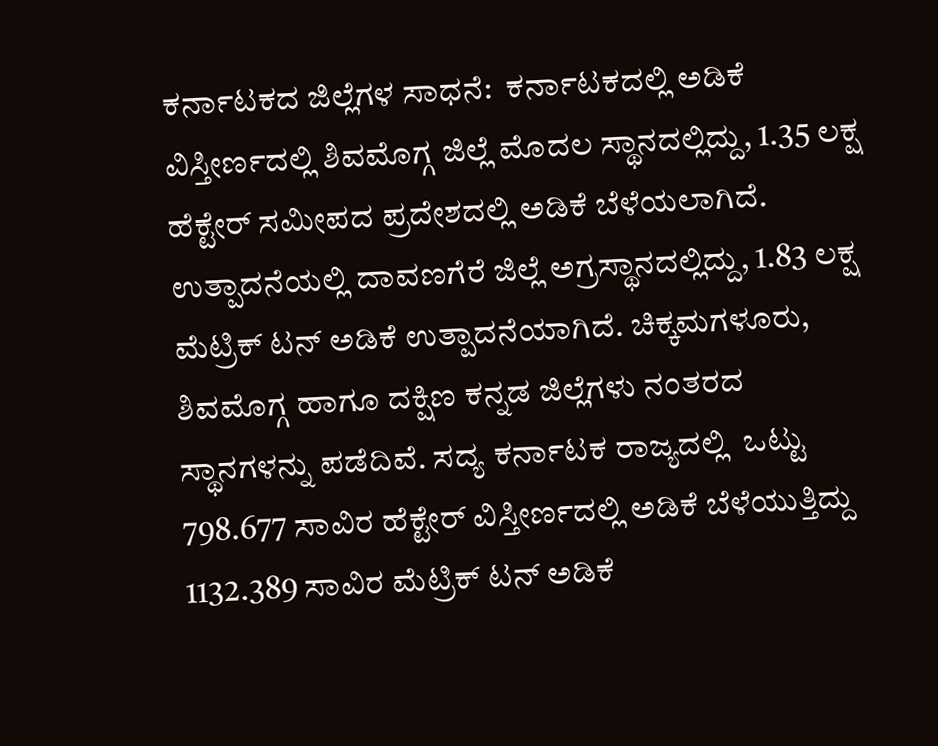ಕರ್ನಾಟಕದ ಜಿಲ್ಲೆಗಳ ಸಾಧನೆ:  ಕರ್ನಾಟಕದಲ್ಲಿ ಅಡಿಕೆ ವಿಸ್ತೀರ್ಣದಲ್ಲಿ ಶಿವಮೊಗ್ಗ ಜಿಲ್ಲೆ ಮೊದಲ ಸ್ಥಾನದಲ್ಲಿದ್ದು, 1.35 ಲಕ್ಷ ಹೆಕ್ಟೇರ್ ಸಮೀಪದ ಪ್ರದೇಶದಲ್ಲಿ ಅಡಿಕೆ ಬೆಳೆಯಲಾಗಿದೆ. ಉತ್ಪಾದನೆಯಲ್ಲಿ ದಾವಣಗೆರೆ ಜಿಲ್ಲೆ ಅಗ್ರಸ್ಥಾನದಲ್ಲಿದ್ದು, 1.83 ಲಕ್ಷ ಮೆಟ್ರಿಕ್ ಟನ್ ಅಡಿಕೆ ಉತ್ಪಾದನೆಯಾಗಿದೆ. ಚಿಕ್ಕಮಗಳೂರು, ಶಿವಮೊಗ್ಗ ಹಾಗೂ ದಕ್ಷಿಣ ಕನ್ನಡ ಜಿಲ್ಲೆಗಳು ನಂತರದ ಸ್ಥಾನಗಳನ್ನು ಪಡೆದಿವೆ. ಸದ್ಯ ಕರ್ನಾಟಕ ರಾಜ್ಯದಲ್ಲಿ  ಒಟ್ಟು 798.677 ಸಾವಿರ ಹೆಕ್ಟೇರ್ ವಿಸ್ತೀರ್ಣದಲ್ಲಿ ಅಡಿಕೆ ಬೆಳೆಯುತ್ತಿದ್ದು 1132.389 ಸಾವಿರ ಮೆಟ್ರಿಕ್ ಟನ್ ಅಡಿಕೆ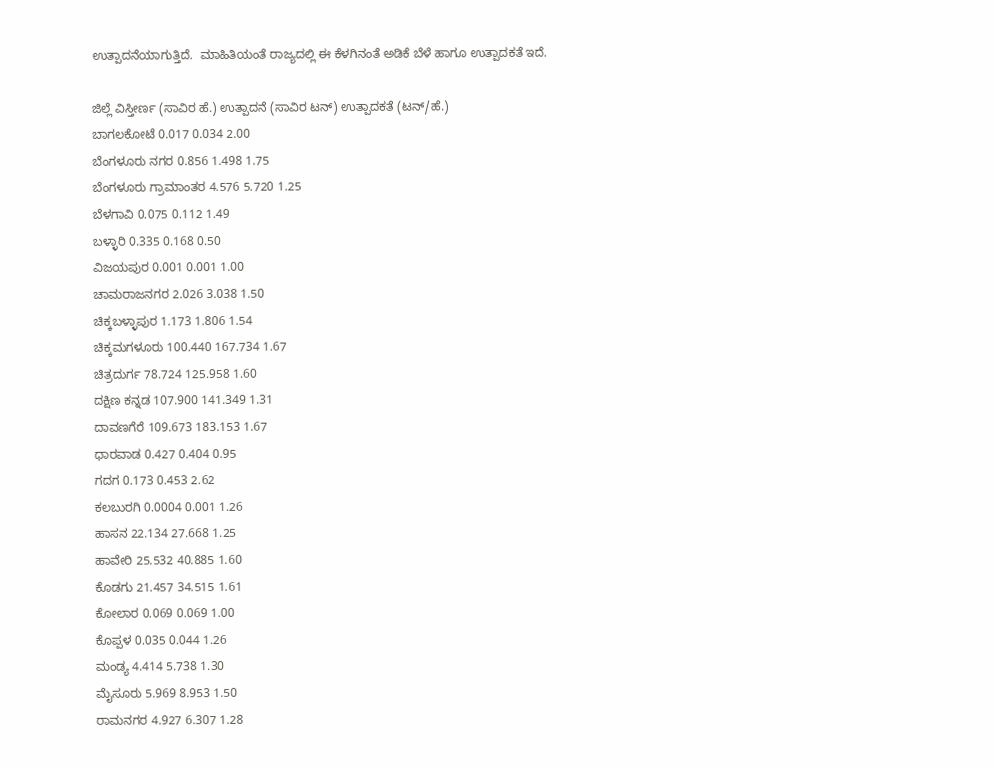ಉತ್ಪಾದನೆಯಾಗುತ್ತಿದೆ.  ಮಾಹಿತಿಯಂತೆ ರಾಜ್ಯದಲ್ಲಿ ಈ ಕೆಳಗಿನಂತೆ ಅಡಿಕೆ ಬೆಳೆ ಹಾಗೂ ಉತ್ಪಾದಕತೆ ಇದೆ.

ಜಿಲ್ಲೆ ವಿಸ್ತೀರ್ಣ (ಸಾವಿರ ಹೆ.) ಉತ್ಪಾದನೆ (ಸಾವಿರ ಟನ್) ಉತ್ಪಾದಕತೆ (ಟನ್/ಹೆ.)
ಬಾಗಲಕೋಟೆ 0.017 0.034 2.00
ಬೆಂಗಳೂರು ನಗರ 0.856 1.498 1.75
ಬೆಂಗಳೂರು ಗ್ರಾಮಾಂತರ 4.576 5.720 1.25
ಬೆಳಗಾವಿ 0.075 0.112 1.49
ಬಳ್ಳಾರಿ 0.335 0.168 0.50
ವಿಜಯಪುರ 0.001 0.001 1.00
ಚಾಮರಾಜನಗರ 2.026 3.038 1.50
ಚಿಕ್ಕಬಳ್ಳಾಪುರ 1.173 1.806 1.54
ಚಿಕ್ಕಮಗಳೂರು 100.440 167.734 1.67
ಚಿತ್ರದುರ್ಗ 78.724 125.958 1.60
ದಕ್ಷಿಣ ಕನ್ನಡ 107.900 141.349 1.31
ದಾವಣಗೆರೆ 109.673 183.153 1.67
ಧಾರವಾಡ 0.427 0.404 0.95
ಗದಗ 0.173 0.453 2.62
ಕಲಬುರಗಿ 0.0004 0.001 1.26
ಹಾಸನ 22.134 27.668 1.25
ಹಾವೇರಿ 25.532 40.885 1.60
ಕೊಡಗು 21.457 34.515 1.61
ಕೋಲಾರ 0.069 0.069 1.00
ಕೊಪ್ಪಳ 0.035 0.044 1.26
ಮಂಡ್ಯ 4.414 5.738 1.30
ಮೈಸೂರು 5.969 8.953 1.50
ರಾಮನಗರ 4.927 6.307 1.28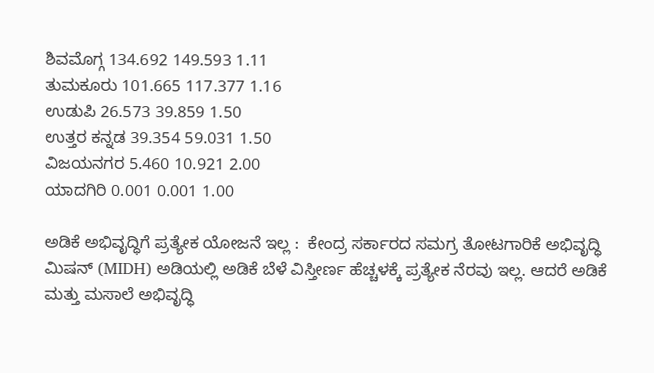ಶಿವಮೊಗ್ಗ 134.692 149.593 1.11
ತುಮಕೂರು 101.665 117.377 1.16
ಉಡುಪಿ 26.573 39.859 1.50
ಉತ್ತರ ಕನ್ನಡ 39.354 59.031 1.50
ವಿಜಯನಗರ 5.460 10.921 2.00
ಯಾದಗಿರಿ 0.001 0.001 1.00

ಅಡಿಕೆ ಅಭಿವೃದ್ಧಿಗೆ ಪ್ರತ್ಯೇಕ ಯೋಜನೆ ಇಲ್ಲ :  ಕೇಂದ್ರ ಸರ್ಕಾರದ ಸಮಗ್ರ ತೋಟಗಾರಿಕೆ ಅಭಿವೃದ್ಧಿ ಮಿಷನ್ (MIDH) ಅಡಿಯಲ್ಲಿ ಅಡಿಕೆ ಬೆಳೆ ವಿಸ್ತೀರ್ಣ ಹೆಚ್ಚಳಕ್ಕೆ ಪ್ರತ್ಯೇಕ ನೆರವು ಇಲ್ಲ. ಆದರೆ ಅಡಿಕೆ ಮತ್ತು ಮಸಾಲೆ ಅಭಿವೃದ್ಧಿ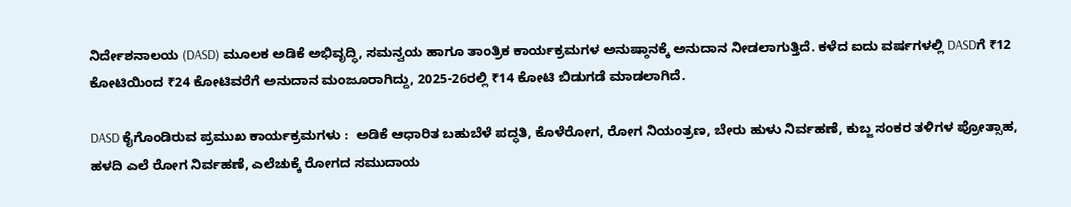ನಿರ್ದೇಶನಾಲಯ (DASD) ಮೂಲಕ ಅಡಿಕೆ ಅಭಿವೃದ್ಧಿ, ಸಮನ್ವಯ ಹಾಗೂ ತಾಂತ್ರಿಕ ಕಾರ್ಯಕ್ರಮಗಳ ಅನುಷ್ಠಾನಕ್ಕೆ ಅನುದಾನ ನೀಡಲಾಗುತ್ತಿದೆ. ಕಳೆದ ಐದು ವರ್ಷಗಳಲ್ಲಿ DASDಗೆ ₹12 ಕೋಟಿಯಿಂದ ₹24 ಕೋಟಿವರೆಗೆ ಅನುದಾನ ಮಂಜೂರಾಗಿದ್ದು, 2025-26ರಲ್ಲಿ ₹14 ಕೋಟಿ ಬಿಡುಗಡೆ ಮಾಡಲಾಗಿದೆ.

DASD ಕೈಗೊಂಡಿರುವ ಪ್ರಮುಖ ಕಾರ್ಯಕ್ರಮಗಳು :  ಅಡಿಕೆ ಆಧಾರಿತ ಬಹುಬೆಳೆ ಪದ್ಧತಿ, ಕೊಳೆರೋಗ, ರೋಗ ನಿಯಂತ್ರಣ, ಬೇರು ಹುಳು ನಿರ್ವಹಣೆ, ಕುಬ್ಜ ಸಂಕರ ತಳಿಗಳ ಪ್ರೋತ್ಸಾಹ, ಹಳದಿ ಎಲೆ ರೋಗ ನಿರ್ವಹಣೆ, ಎಲೆಚುಕ್ಕೆ ರೋಗದ ಸಮುದಾಯ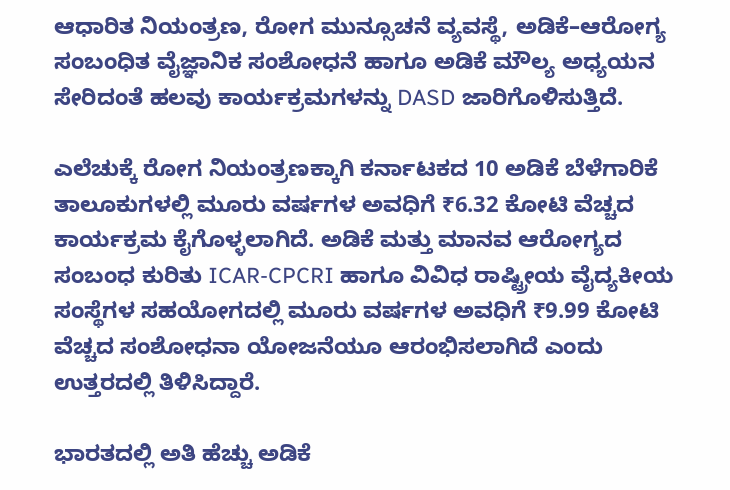ಆಧಾರಿತ ನಿಯಂತ್ರಣ, ರೋಗ ಮುನ್ಸೂಚನೆ ವ್ಯವಸ್ಥೆ, ಅಡಿಕೆ–ಆರೋಗ್ಯ ಸಂಬಂಧಿತ ವೈಜ್ಞಾನಿಕ ಸಂಶೋಧನೆ ಹಾಗೂ ಅಡಿಕೆ ಮೌಲ್ಯ ಅಧ್ಯಯನ ಸೇರಿದಂತೆ ಹಲವು ಕಾರ್ಯಕ್ರಮಗಳನ್ನು DASD ಜಾರಿಗೊಳಿಸುತ್ತಿದೆ.

ಎಲೆಚುಕ್ಕೆ ರೋಗ ನಿಯಂತ್ರಣಕ್ಕಾಗಿ ಕರ್ನಾಟಕದ 10 ಅಡಿಕೆ ಬೆಳೆಗಾರಿಕೆ ತಾಲೂಕುಗಳಲ್ಲಿ ಮೂರು ವರ್ಷಗಳ ಅವಧಿಗೆ ₹6.32 ಕೋಟಿ ವೆಚ್ಚದ ಕಾರ್ಯಕ್ರಮ ಕೈಗೊಳ್ಳಲಾಗಿದೆ. ಅಡಿಕೆ ಮತ್ತು ಮಾನವ ಆರೋಗ್ಯದ ಸಂಬಂಧ ಕುರಿತು ICAR-CPCRI ಹಾಗೂ ವಿವಿಧ ರಾಷ್ಟ್ರೀಯ ವೈದ್ಯಕೀಯ ಸಂಸ್ಥೆಗಳ ಸಹಯೋಗದಲ್ಲಿ ಮೂರು ವರ್ಷಗಳ ಅವಧಿಗೆ ₹9.99 ಕೋಟಿ ವೆಚ್ಚದ ಸಂಶೋಧನಾ ಯೋಜನೆಯೂ ಆರಂಭಿಸಲಾಗಿದೆ ಎಂದು ಉತ್ತರದಲ್ಲಿ ತಿಳಿಸಿದ್ದಾರೆ.

ಭಾರತದಲ್ಲಿ ಅತಿ ಹೆಚ್ಚು ಅಡಿಕೆ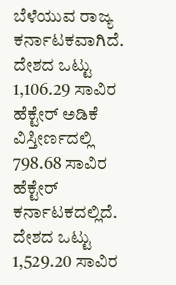ಬೆಳೆಯುವ ರಾಜ್ಯ ಕರ್ನಾಟಕವಾಗಿದೆ.  ದೇಶದ ಒಟ್ಟು 1,106.29 ಸಾವಿರ ಹೆಕ್ಟೇರ್ ಅಡಿಕೆ ವಿಸ್ತೀರ್ಣದಲ್ಲಿ 798.68 ಸಾವಿರ ಹೆಕ್ಟೇರ್ ಕರ್ನಾಟಕದಲ್ಲಿದೆ.  ದೇಶದ ಒಟ್ಟು 1,529.20 ಸಾವಿರ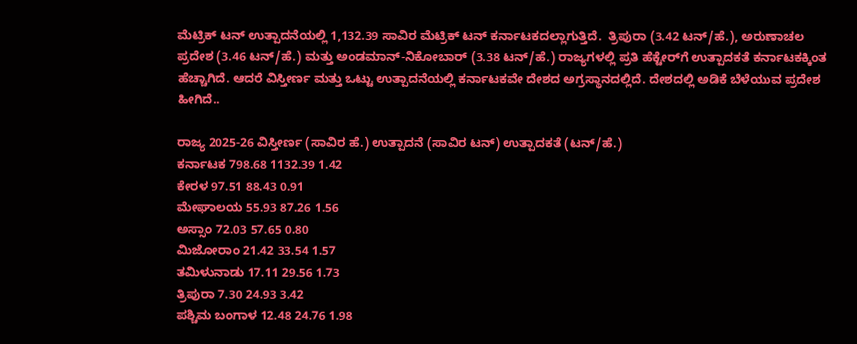ಮೆಟ್ರಿಕ್ ಟನ್ ಉತ್ಪಾದನೆಯಲ್ಲಿ 1,132.39 ಸಾವಿರ ಮೆಟ್ರಿಕ್ ಟನ್ ಕರ್ನಾಟಕದಲ್ಲಾಗುತ್ತಿದೆ.  ತ್ರಿಪುರಾ (3.42 ಟನ್/ಹೆ.), ಅರುಣಾಚಲ ಪ್ರದೇಶ (3.46 ಟನ್/ಹೆ.) ಮತ್ತು ಅಂಡಮಾನ್-ನಿಕೋಬಾರ್ (3.38 ಟನ್/ಹೆ.) ರಾಜ್ಯಗಳಲ್ಲಿ ಪ್ರತಿ ಹೆಕ್ಟೇರ್‌ಗೆ ಉತ್ಪಾದಕತೆ ಕರ್ನಾಟಕಕ್ಕಿಂತ ಹೆಚ್ಚಾಗಿದೆ. ಆದರೆ ವಿಸ್ತೀರ್ಣ ಮತ್ತು ಒಟ್ಟು ಉತ್ಪಾದನೆಯಲ್ಲಿ ಕರ್ನಾಟಕವೇ ದೇಶದ ಅಗ್ರಸ್ಥಾನದಲ್ಲಿದೆ. ದೇಶದಲ್ಲಿ ಅಡಿಕೆ ಬೆಳೆಯುವ ಪ್ರದೇಶ ಹೀಗಿದೆ..

ರಾಜ್ಯ 2025-26 ವಿಸ್ತೀರ್ಣ (ಸಾವಿರ ಹೆ.) ಉತ್ಪಾದನೆ (ಸಾವಿರ ಟನ್) ಉತ್ಪಾದಕತೆ (ಟನ್/ಹೆ.)
ಕರ್ನಾಟಕ 798.68 1132.39 1.42
ಕೇರಳ 97.51 88.43 0.91
ಮೇಘಾಲಯ 55.93 87.26 1.56
ಅಸ್ಸಾಂ 72.03 57.65 0.80
ಮಿಜೋರಾಂ 21.42 33.54 1.57
ತಮಿಳುನಾಡು 17.11 29.56 1.73
ತ್ರಿಪುರಾ 7.30 24.93 3.42
ಪಶ್ಚಿಮ ಬಂಗಾಳ 12.48 24.76 1.98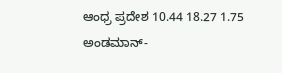ಆಂಧ್ರ ಪ್ರದೇಶ 10.44 18.27 1.75
ಅಂಡಮಾನ್-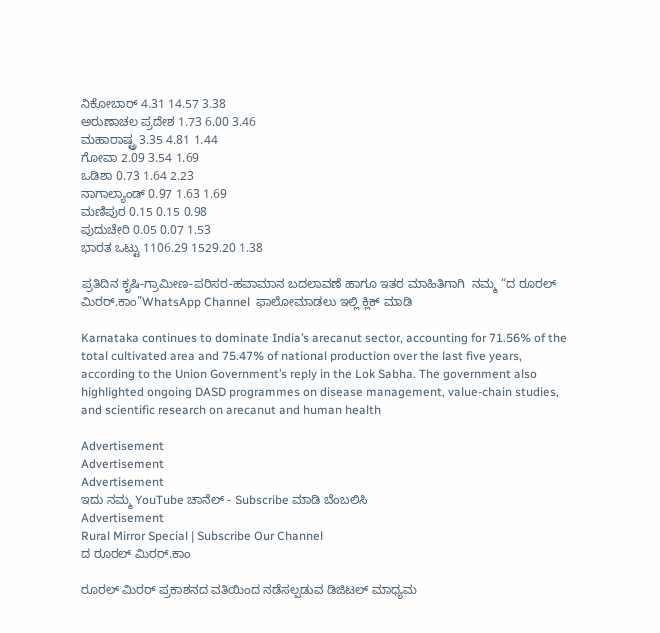ನಿಕೋಬಾರ್ 4.31 14.57 3.38
ಅರುಣಾಚಲ ಪ್ರದೇಶ 1.73 6.00 3.46
ಮಹಾರಾಷ್ಟ್ರ 3.35 4.81 1.44
ಗೋವಾ 2.09 3.54 1.69
ಒಡಿಶಾ 0.73 1.64 2.23
ನಾಗಾಲ್ಯಾಂಡ್ 0.97 1.63 1.69
ಮಣಿಪುರ 0.15 0.15 0.98
ಪುದುಚೇರಿ 0.05 0.07 1.53
ಭಾರತ ಒಟ್ಟು 1106.29 1529.20 1.38

ಪ್ರತಿದಿನ ಕೃಷಿ-ಗ್ರಾಮೀಣ-ಪರಿಸರ-ಹವಾಮಾನ ಬದಲಾವಣೆ ಹಾಗೂ ಇತರ ಮಾಹಿತಿಗಾಗಿ  ನಮ್ಮ “ದ ರೂರಲ್‌ ಮಿರರ್.ಕಾಂ”WhatsApp Channel  ಫಾಲೋಮಾಡಲು ಇಲ್ಲಿ ಕ್ಲಿಕ್‌ ಮಾಡಿ

Karnataka continues to dominate India’s arecanut sector, accounting for 71.56% of the total cultivated area and 75.47% of national production over the last five years, according to the Union Government’s reply in the Lok Sabha. The government also highlighted ongoing DASD programmes on disease management, value-chain studies, and scientific research on arecanut and human health

Advertisement
Advertisement
Advertisement
ಇದು ನಮ್ಮ YouTube ಚಾನೆಲ್ - Subscribe ಮಾಡಿ ಬೆಂಬಲಿಸಿ
Advertisement
Rural Mirror Special | Subscribe Our Channel
ದ ರೂರಲ್ ಮಿರರ್.ಕಾಂ

ರೂರಲ್‌ ಮಿರರ್‌ ಪ್ರಕಾಶನದ ವತಿಯಿಂದ ನಡೆಸಲ್ಪಡುವ ಡಿಜಿಟಲ್‌ ಮಾಧ್ಯಮ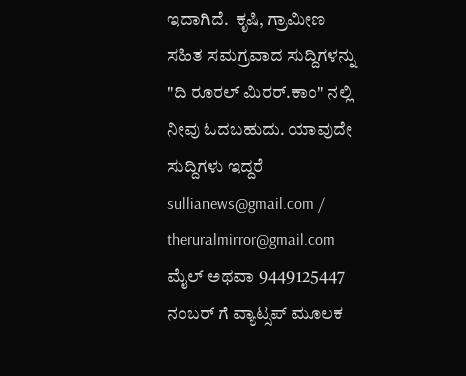ಇದಾಗಿದೆ.  ಕೃಷಿ, ಗ್ರಾಮೀಣ ಸಹಿತ ಸಮಗ್ರವಾದ ಸುದ್ದಿಗಳನ್ನು "ದಿ ರೂರಲ್‌ ಮಿರರ್‌.ಕಾಂ" ನಲ್ಲಿ ನೀವು ಓದಬಹುದು. ಯಾವುದೇ ಸುದ್ದಿಗಳು ಇದ್ದರೆ sullianews@gmail.com / theruralmirror@gmail.com ಮೈಲ್ ಅಥವಾ 9449125447 ನಂಬರ್ ಗೆ ವ್ಯಾಟ್ಸಪ್ ಮೂಲಕ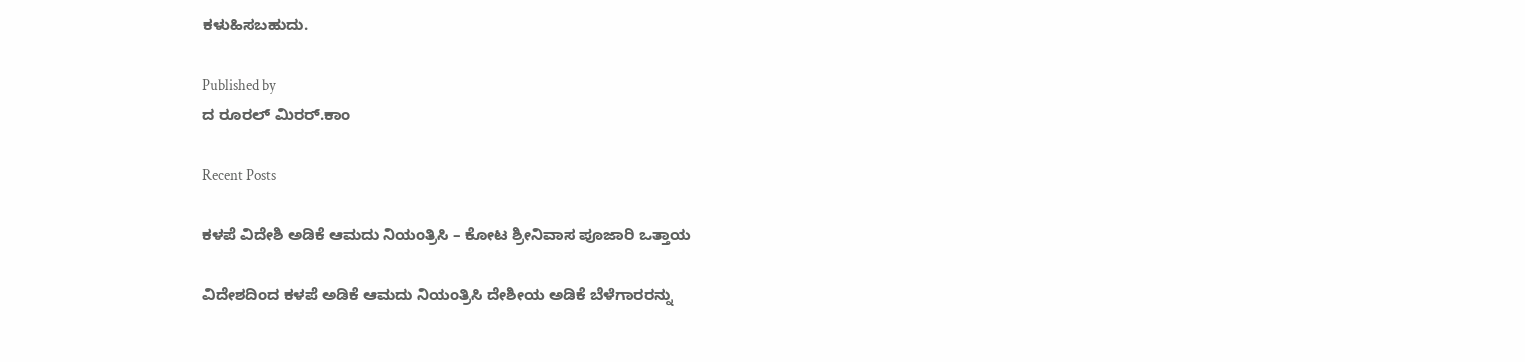ಕಳುಹಿಸಬಹುದು.

Published by
ದ ರೂರಲ್ ಮಿರರ್.ಕಾಂ

Recent Posts

ಕಳಪೆ ವಿದೇಶಿ ಅಡಿಕೆ ಆಮದು ನಿಯಂತ್ರಿಸಿ – ಕೋಟ ಶ್ರೀನಿವಾಸ ಪೂಜಾರಿ ಒತ್ತಾಯ

ವಿದೇಶದಿಂದ ಕಳಪೆ ಅಡಿಕೆ ಆಮದು ನಿಯಂತ್ರಿಸಿ ದೇಶೀಯ ಅಡಿಕೆ ಬೆಳೆಗಾರರನ್ನು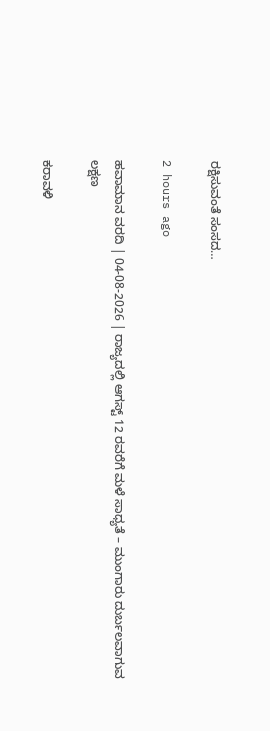ರಕ್ಷಿಸುವಂತೆ ಸಂಸದ…

2 hours ago

ಹವಾಮಾನ ವರದಿ | 04-08-2026 | ರಾಜ್ಯದಲ್ಲಿ ಆಗಸ್ಟ್‌ 12 ರವರೆಗೆ ಮಳೆ ಸಾಧ್ಯತೆ – ಮುಂಗಾರು ದುರ್ಬಲವಾಗುವ ಲಕ್ಷಣ

ಕರಾವಳಿ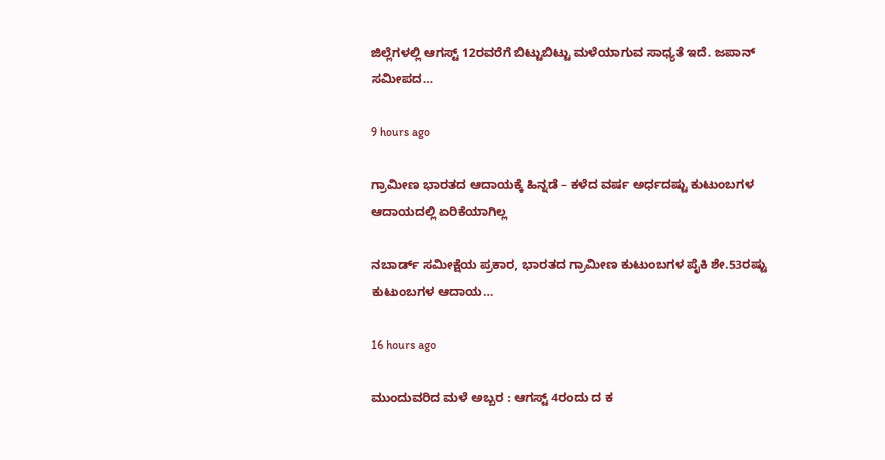ಜಿಲ್ಲೆಗಳಲ್ಲಿ ಆಗಸ್ಟ್‌ 12ರವರೆಗೆ ಬಿಟ್ಟುಬಿಟ್ಟು ಮಳೆಯಾಗುವ ಸಾಧ್ಯತೆ ಇದೆ. ಜಪಾನ್ ಸಮೀಪದ…

9 hours ago

ಗ್ರಾಮೀಣ ಭಾರತದ ಆದಾಯಕ್ಕೆ ಹಿನ್ನಡೆ – ಕಳೆದ ವರ್ಷ ಅರ್ಧದಷ್ಟು ಕುಟುಂಬಗಳ ಆದಾಯದಲ್ಲಿ ಏರಿಕೆಯಾಗಿಲ್ಲ

ನಬಾರ್ಡ್ ಸಮೀಕ್ಷೆಯ ಪ್ರಕಾರ, ಭಾರತದ ಗ್ರಾಮೀಣ ಕುಟುಂಬಗಳ ಪೈಕಿ ಶೇ.53ರಷ್ಟು ಕುಟುಂಬಗಳ ಆದಾಯ…

16 hours ago

ಮುಂದುವರಿದ ಮಳೆ ಅಬ್ಬರ : ಆಗಸ್ಟ್‌ 4ರಂದು ದ ಕ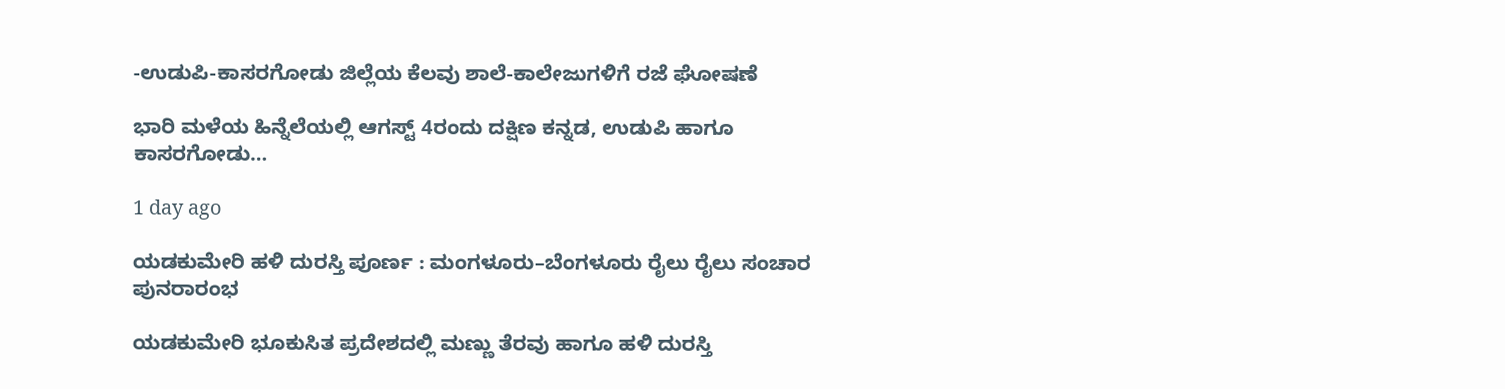-ಉಡುಪಿ-ಕಾಸರಗೋಡು ಜಿಲ್ಲೆಯ ಕೆಲವು ಶಾಲೆ-ಕಾಲೇಜುಗಳಿಗೆ ರಜೆ ಘೋಷಣೆ

ಭಾರಿ ಮಳೆಯ ಹಿನ್ನೆಲೆಯಲ್ಲಿ ಆಗಸ್ಟ್‌ 4ರಂದು ದಕ್ಷಿಣ ಕನ್ನಡ, ಉಡುಪಿ ಹಾಗೂ ಕಾಸರಗೋಡು…

1 day ago

ಯಡಕುಮೇರಿ ಹಳಿ ದುರಸ್ತಿ ಪೂರ್ಣ : ಮಂಗಳೂರು–ಬೆಂಗಳೂರು ರೈಲು ರೈಲು ಸಂಚಾರ ಪುನರಾರಂಭ

ಯಡಕುಮೇರಿ ಭೂಕುಸಿತ ಪ್ರದೇಶದಲ್ಲಿ ಮಣ್ಣು ತೆರವು ಹಾಗೂ ಹಳಿ ದುರಸ್ತಿ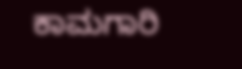ಕಾಮಗಾರಿ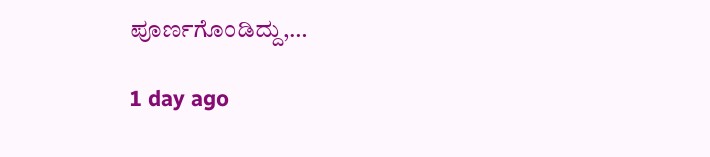ಪೂರ್ಣಗೊಂಡಿದ್ದು,…

1 day ago